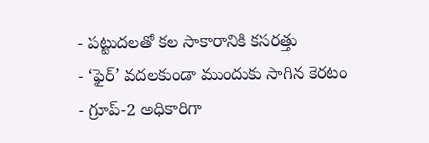- పట్టుదలతో కల సాకారానికి కసరత్తు
- ‘ఫైర్’ వదలకుండా ముందుకు సాగిన కెరటం
- గ్రూప్-2 అధికారిగా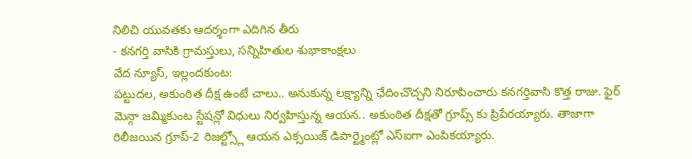నిలిచి యువతకు ఆదర్శంగా ఎదిగిన తీరు
- కనగర్తి వాసికి గ్రామస్తులు, సన్నిహితుల శుభాకాంక్షలు
వేద న్యూస్, ఇల్లందకుంట:
పట్టుదల, అకుంఠిత దీక్ష ఉంటే చాలు.. అనుకున్న లక్ష్యాన్ని ఛేదించొచ్చని నిరూపించారు కనగర్తివాసి కొత్త రాజు. ఫైర్ మెన్గా జమ్మికుంట స్టేషన్లో విధులు నిర్వహిస్తున్న ఆయన.. అకుంఠిత దీక్షతో గ్రూప్స్ కు ప్రిపేరయ్యారు. తాజాగా రిలీజయిన గ్రూప్-2 రిజల్ట్స్లో ఆయన ఎక్సయిజ్ డిపార్ట్మెంట్లో ఎస్ఐగా ఎంపికయ్యారు.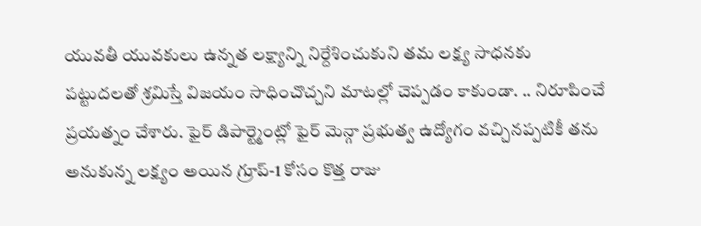యువతీ యువకులు ఉన్నత లక్ష్యాన్ని నిర్దేశించుకుని తమ లక్ష్య సాధనకు పట్టుదలతో శ్రమిస్తే విజయం సాధించొచ్చని మాటల్లో చెప్పడం కాకుండా. .. నిరూపించే ప్రయత్నం చేశారు. ఫైర్ డిపార్ట్మెంట్లో ఫైర్ మెన్గా ప్రభుత్వ ఉద్యోగం వచ్చినప్పటికీ తను అనుకున్న లక్ష్యం అయిన గ్రూప్-1 కోసం కొత్త రాజు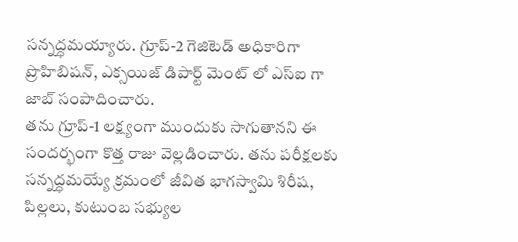సన్నద్ధమయ్యారు. గ్రూప్-2 గెజిటెడ్ అధికారిగా ప్రొహిబిషన్, ఎక్సయిజ్ డిపార్ట్ మెంట్ లో ఎస్ఐ గా జాబ్ సంపాదించారు.
తను గ్రూప్-1 లక్ష్యంగా ముందుకు సాగుతానని ఈ సందర్భంగా కొత్త రాజు వెల్లడించారు. తను పరీక్షలకు సన్నద్ధమయ్యే క్రమంలో జీవిత భాగస్వామి శిరీష, పిల్లలు, కుటుంబ సభ్యుల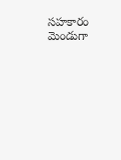సహకారం మెండుగా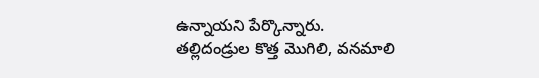ఉన్నాయని పేర్కొన్నారు.
తల్లిదండ్రుల కొత్త మొగిలి, వనమాలి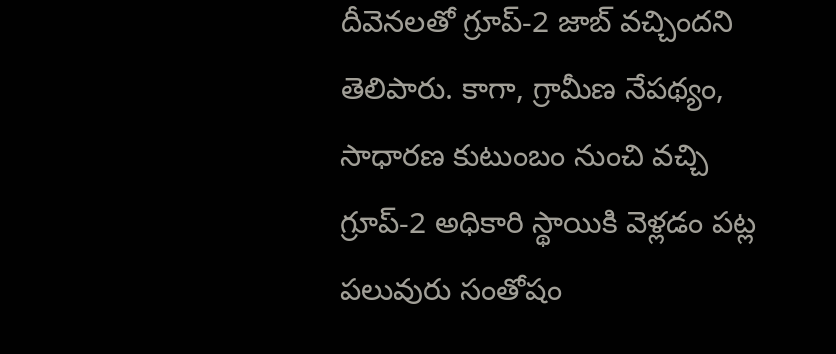దీవెనలతో గ్రూప్-2 జాబ్ వచ్చిందని తెలిపారు. కాగా, గ్రామీణ నేపథ్యం, సాధారణ కుటుంబం నుంచి వచ్చి గ్రూప్-2 అధికారి స్థాయికి వెళ్లడం పట్ల పలువురు సంతోషం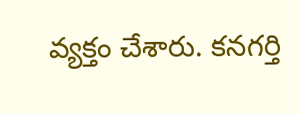వ్యక్తం చేశారు. కనగర్తి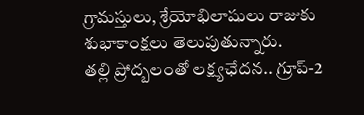గ్రామస్తులు, శ్రేయోభిలాషులు రాజుకు శుభాకాంక్షలు తెలుపుతున్నారు.
తల్లి ప్రోద్బలంతో లక్ష్యఛేదన.. గ్రూప్-2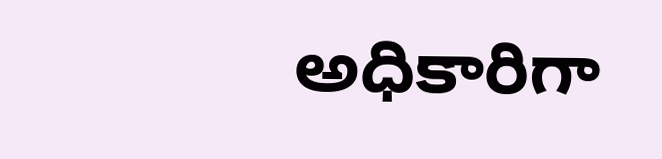అధికారిగా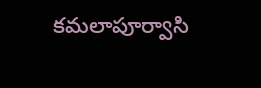కమలాపూర్వాసి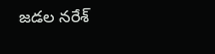జడల నరేశ్